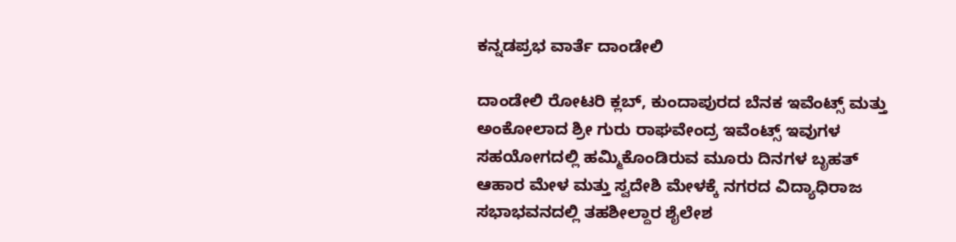ಕನ್ನಡಪ್ರಭ ವಾರ್ತೆ ದಾಂಡೇಲಿ

ದಾಂಡೇಲಿ ರೋಟರಿ ಕ್ಲಬ್, ಕುಂದಾಪುರದ ಬೆನಕ ಇವೆಂಟ್ಸ್ ಮತ್ತು ಅಂಕೋಲಾದ ಶ್ರೀ ಗುರು ರಾಘವೇಂದ್ರ ಇವೆಂಟ್ಸ್ ಇವುಗಳ ಸಹಯೋಗದಲ್ಲಿ ಹಮ್ಮಿಕೊಂಡಿರುವ ಮೂರು ದಿನಗಳ ಬೃಹತ್ ಆಹಾರ ಮೇಳ ಮತ್ತು ಸ್ವದೇಶಿ ಮೇಳಕ್ಕೆ ನಗರದ ವಿದ್ಯಾಧಿರಾಜ ಸಭಾಭವನದಲ್ಲಿ ತಹಶೀಲ್ದಾರ ಶೈಲೇಶ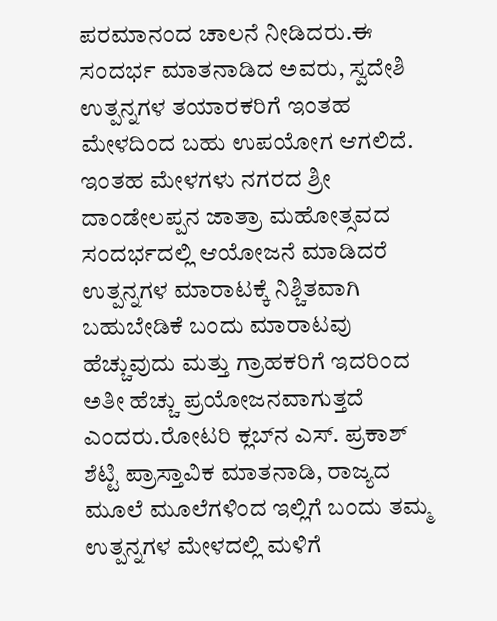ಪರಮಾನಂದ ಚಾಲನೆ ನೀಡಿದರು.ಈ ಸಂದರ್ಭ ಮಾತನಾಡಿದ ಅವರು, ಸ್ವದೇಶಿ ಉತ್ಪನ್ನಗಳ ತಯಾರಕರಿಗೆ ಇಂತಹ ಮೇಳದಿಂದ ಬಹು ಉಪಯೋಗ ಆಗಲಿದೆ. ಇಂತಹ ಮೇಳಗಳು ನಗರದ ಶ್ರೀ ದಾಂಡೇಲಪ್ಪನ ಜಾತ್ರಾ ಮಹೋತ್ಸವದ ಸಂದರ್ಭದಲ್ಲಿ ಆಯೋಜನೆ ಮಾಡಿದರೆ ಉತ್ಪನ್ನಗಳ ಮಾರಾಟಕ್ಕೆ ನಿಶ್ಚಿತವಾಗಿ ಬಹುಬೇಡಿಕೆ ಬಂದು ಮಾರಾಟವು ಹೆಚ್ಚುವುದು ಮತ್ತು ಗ್ರಾಹಕರಿಗೆ ಇದರಿಂದ ಅತೀ ಹೆಚ್ಚು ಪ್ರಯೋಜನವಾಗುತ್ತದೆ ಎಂದರು.ರೋಟರಿ ಕ್ಲಬ್‌ನ ಎಸ್. ಪ್ರಕಾಶ್ ಶೆಟ್ಟಿ ಪ್ರಾಸ್ತಾವಿಕ ಮಾತನಾಡಿ, ರಾಜ್ಯದ ಮೂಲೆ ಮೂಲೆಗಳಿಂದ ಇಲ್ಲಿಗೆ ಬಂದು ತಮ್ಮ ಉತ್ಪನ್ನಗಳ ಮೇಳದಲ್ಲಿ ಮಳಿಗೆ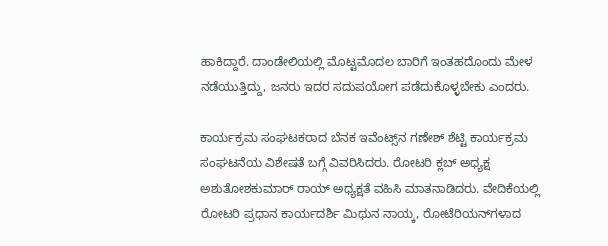ಹಾಕಿದ್ದಾರೆ. ದಾಂಡೇಲಿಯಲ್ಲಿ ಮೊಟ್ಟಮೊದಲ ಬಾರಿಗೆ ಇಂತಹದೊಂದು ಮೇಳ ನಡೆಯುತ್ತಿದ್ದು, ಜನರು ಇದರ ಸದುಪಯೋಗ ಪಡೆದುಕೊಳ್ಳಬೇಕು ಎಂದರು.

ಕಾರ್ಯಕ್ರಮ ಸಂಘಟಕರಾದ ಬೆನಕ ಇವೆಂಟ್ಸ್‌ನ ಗಣೇಶ್ ಶೆಟ್ಟಿ ಕಾರ್ಯಕ್ರಮ ಸಂಘಟನೆಯ ವಿಶೇಷತೆ ಬಗ್ಗೆ ವಿವರಿಸಿದರು. ರೋಟರಿ ಕ್ಲಬ್ ಅಧ್ಯಕ್ಷ ಅಶುತೋಶಕುಮಾರ್ ರಾಯ್ ಅಧ್ಯಕ್ಷತೆ ವಹಿಸಿ ಮಾತನಾಡಿದರು. ವೇದಿಕೆಯಲ್ಲಿ ರೋಟರಿ ಪ್ರಧಾನ ಕಾರ್ಯದರ್ಶಿ ಮಿಥುನ ನಾಯ್ಕ, ರೋಟೆರಿಯನ್‌ಗಳಾದ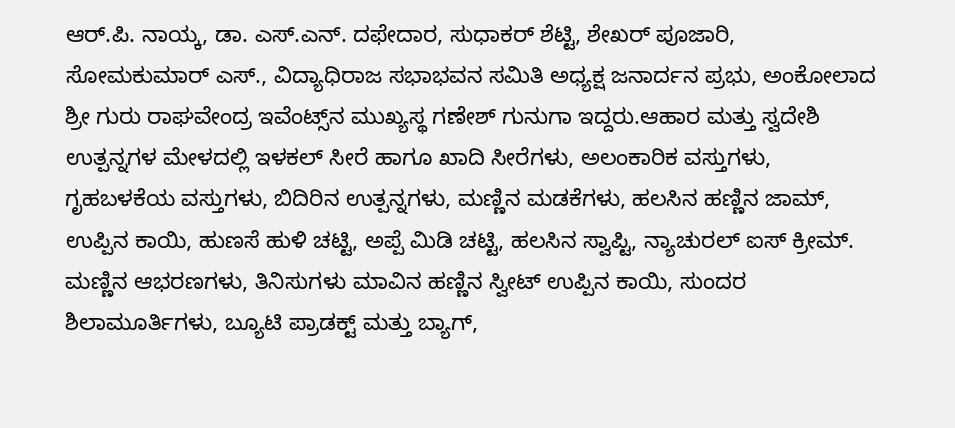ಆರ್.ಪಿ. ನಾಯ್ಕ, ಡಾ. ಎಸ್.ಎನ್. ದಫೇದಾರ, ಸುಧಾಕರ್ ಶೆಟ್ಟಿ, ಶೇಖರ್ ಪೂಜಾರಿ, ಸೋಮಕುಮಾರ್ ಎಸ್., ವಿದ್ಯಾಧಿರಾಜ ಸಭಾಭವನ ಸಮಿತಿ ಅಧ್ಯಕ್ಷ ಜನಾರ್ದನ ಪ್ರಭು, ಅಂಕೋಲಾದ ಶ್ರೀ ಗುರು ರಾಘವೇಂದ್ರ ಇವೆಂಟ್ಸ್‌ನ ಮುಖ್ಯಸ್ಥ ಗಣೇಶ್ ಗುನುಗಾ ಇದ್ದರು.ಆಹಾರ ಮತ್ತು ಸ್ವದೇಶಿ ಉತ್ಪನ್ನಗಳ ಮೇಳದಲ್ಲಿ ಇಳಕಲ್ ಸೀರೆ ಹಾಗೂ ಖಾದಿ ಸೀರೆಗಳು, ಅಲಂಕಾರಿಕ ವಸ್ತುಗಳು, ಗೃಹಬಳಕೆಯ ವಸ್ತುಗಳು, ಬಿದಿರಿನ ಉತ್ಪನ್ನಗಳು, ಮಣ್ಣಿನ ಮಡಕೆಗಳು, ಹಲಸಿನ ಹಣ್ಣಿನ ಜಾಮ್, ಉಪ್ಪಿನ ಕಾಯಿ, ಹುಣಸೆ ಹುಳಿ ಚಟ್ಟಿ, ಅಪ್ಪೆ ಮಿಡಿ ಚಟ್ಟಿ, ಹಲಸಿನ ಸ್ವಾಪ್ಟಿ, ನ್ಯಾಚುರಲ್ ಐಸ್ ಕ್ರೀಮ್. ಮಣ್ಣಿನ ಆಭರಣಗಳು, ತಿನಿಸುಗಳು ಮಾವಿನ ಹಣ್ಣಿನ ಸ್ವೀಟ್ ಉಪ್ಪಿನ ಕಾಯಿ, ಸುಂದರ ಶಿಲಾಮೂರ್ತಿಗಳು, ಬ್ಯೂಟಿ ಪ್ರಾಡಕ್ಟ್ ಮತ್ತು ಬ್ಯಾಗ್,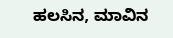ಹಲಸಿನ, ಮಾವಿನ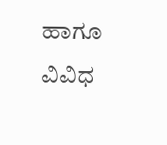ಹಾಗೂ ವಿವಿಧ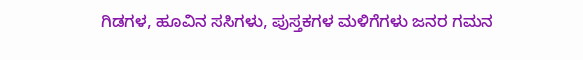ಗಿಡಗಳ, ಹೂವಿನ ಸಸಿಗಳು, ಪುಸ್ತಕಗಳ ಮಳಿಗೆಗಳು ಜನರ ಗಮನ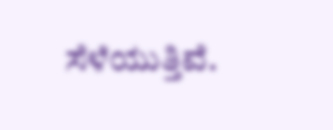ಸೆಳೆಯುತ್ತಿವೆ.